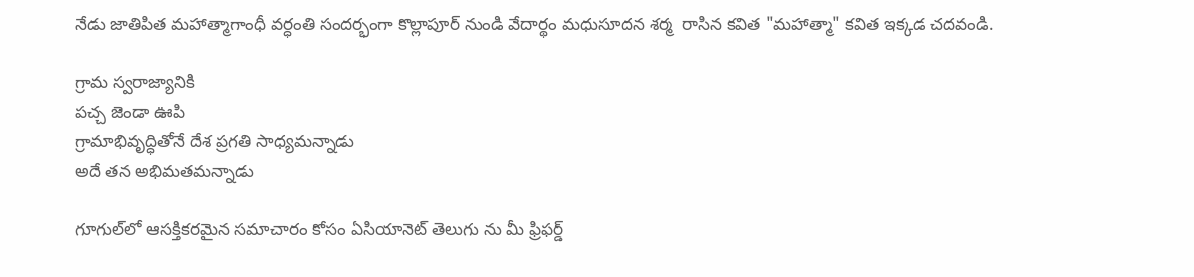నేడు జాతిపిత మహాత్మాగాంధీ వర్ధంతి సందర్భంగా కొల్లాపూర్ నుండి వేదార్థం మధుసూదన శర్మ  రాసిన కవిత "మహాత్మా" కవిత ఇక్కడ చదవండి.

గ్రామ స్వరాజ్యానికి
పచ్చ జెండా ఊపి
గ్రామాభివృద్ధితోనే దేశ ప్రగతి సాధ్యమన్నాడు
అదే తన అభిమతమన్నాడు

గూగుల్‌లో ఆసక్తికరమైన సమాచారం కోసం ఏసియానెట్ తెలుగు ను మీ ఫ్రిఫర్డ్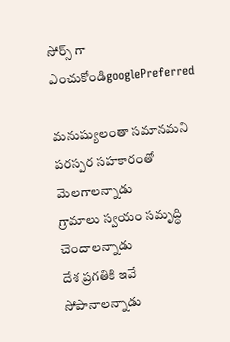సోర్స్ గా ఎంచుకోండిgooglePreferred

మనుష్యులంతా సమానమని
పరస్పర సహకారంతో మెలగాలన్నాడు
గ్రామాలు స్వయం సమృద్ధి చెందాలన్నాడు
దేశ ప్రగతికి ఇవే సోపానాలన్నాడు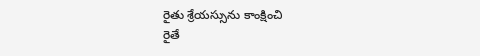రైతు శ్రేయస్సును కాంక్షించి
రైతే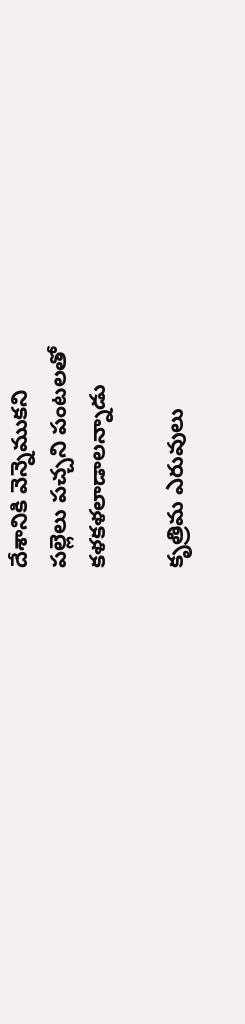దేశానికి వెన్నెముకని
పల్లెలు పచ్చని పంటలతో
కళకళలాడాలన్నాడు

కృత్రిమ ఎరువులు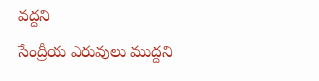వద్దని
సేంద్రీయ ఎరువులు ముద్దని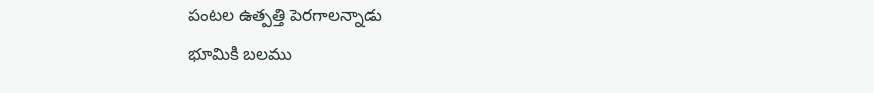పంటల ఉత్పత్తి పెరగాలన్నాడు
భూమికి బలము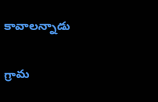కావాలన్నాడు

గ్రామ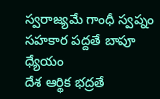స్వరాజ్యమే గాంధీ స్వప్నం
సహకార పద్దతే బాపూ ధ్యేయం
దేశ ఆర్థిక భద్రతే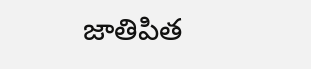జాతిపిత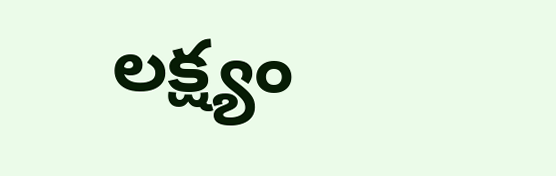లక్ష్యం